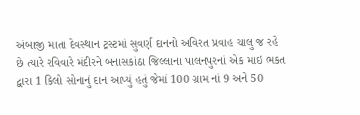અંબાજી માતા દેવસ્થાન ટ્રસ્ટમાં સુવર્ણ દાનનો અવિરત પ્રવાહ ચાલુ જ રહે છે ત્યારે રવિવારે મંદીરને બનાસકાંઠા જિલ્લાના પાલનપુરનાં એક માઇ ભકત દ્વારા 1 કિલો સોનાનું દાન આપ્યું હતું જેમાં 100 ગ્રામ નાં 9 અને 50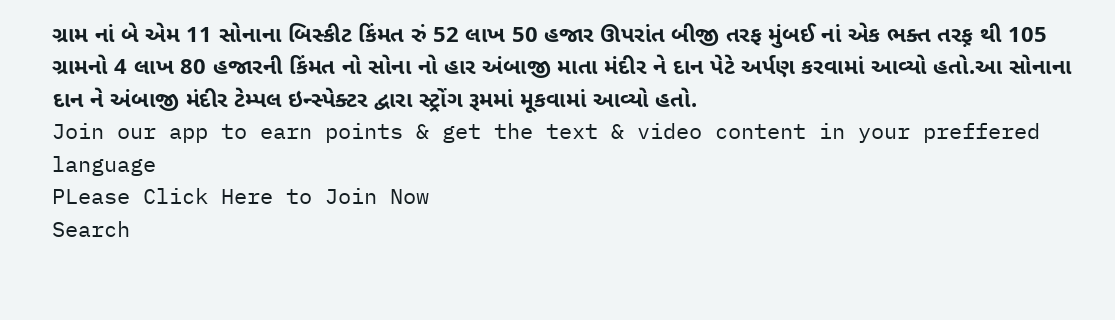ગ્રામ નાં બે એમ 11 સોનાના બિસ્કીટ કિંમત રું 52 લાખ 50 હજાર ઊપરાંત બીજી તરફ મુંબઈ નાં એક ભક્ત તરફ઼ થી 105 ગ્રામનો 4 લાખ 80 હજારની કિંમત નો સોના નો હાર અંબાજી માતા મંદીર ને દાન પેટે અર્પણ કરવામાં આવ્યો હતો.આ સોનાના દાન ને અંબાજી મંદીર ટેમ્પલ ઇન્સ્પેક્ટર દ્વારા સ્ટ્રોંગ રૂમમાં મૂકવામાં આવ્યો હતો.
Join our app to earn points & get the text & video content in your preffered language
PLease Click Here to Join Now
Search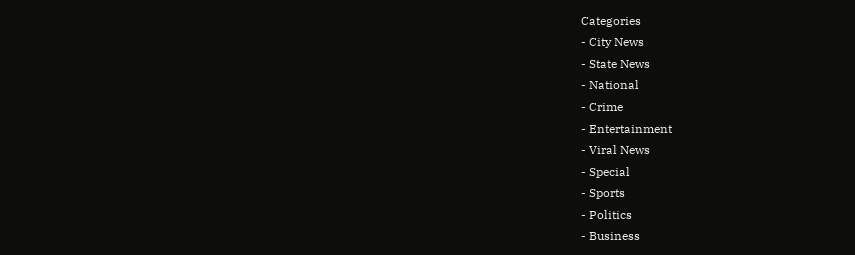Categories
- City News
- State News
- National
- Crime
- Entertainment
- Viral News
- Special
- Sports
- Politics
- Business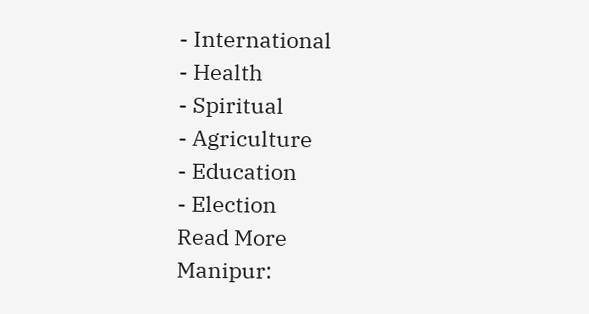- International
- Health
- Spiritual
- Agriculture
- Education
- Election
Read More
Manipur: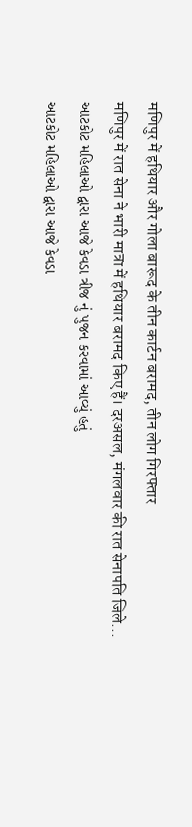मणिपुर में हथियार और गोला बारूद के तीन कार्टन बरामद, तीन लोग गिरफ्तार
मणिपुर में रात सेना ने भारी मात्रा में हथियार बरामद किए हैं। दरअसल, मंगलवार की रात सेनापति जिले...
આટકોટ મહિલાઓ દ્વારા આજે કેવડા ત્રીજ નું પુજન કરવામાં આવ્યું હતું
આટકોટ મહિલાઓ દ્વારા આજે કેવડા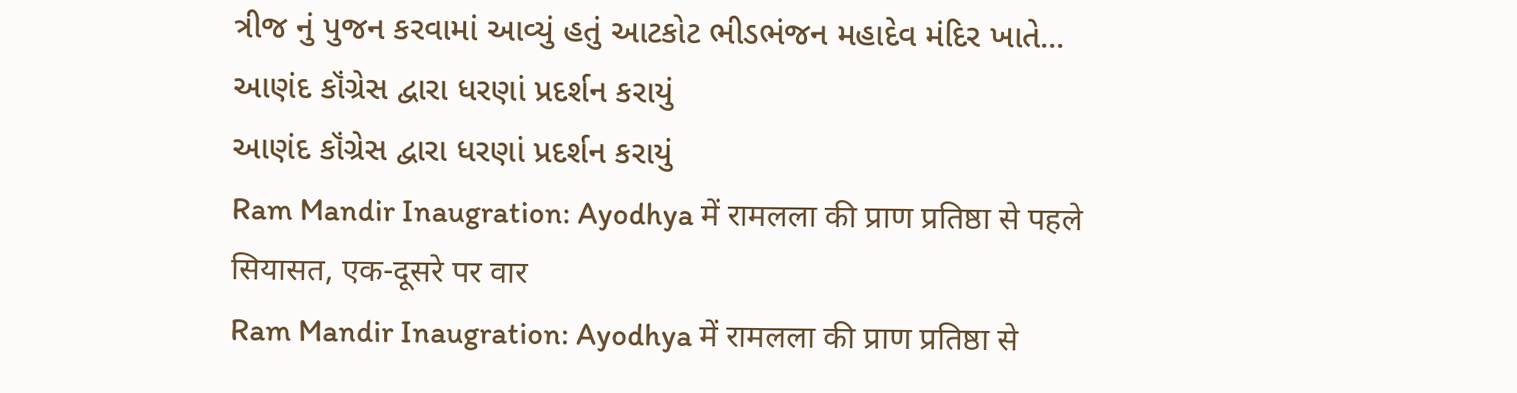ત્રીજ નું પુજન કરવામાં આવ્યું હતું આટકોટ ભીડભંજન મહાદેવ મંદિર ખાતે...
આણંદ કૉંગ્રેસ દ્વારા ધરણાં પ્રદર્શન કરાયું
આણંદ કૉંગ્રેસ દ્વારા ધરણાં પ્રદર્શન કરાયું
Ram Mandir Inaugration: Ayodhya में रामलला की प्राण प्रतिष्ठा से पहले सियासत, एक-दूसरे पर वार
Ram Mandir Inaugration: Ayodhya में रामलला की प्राण प्रतिष्ठा से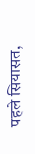पहले सियासत,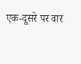एक-दूसरे पर वार